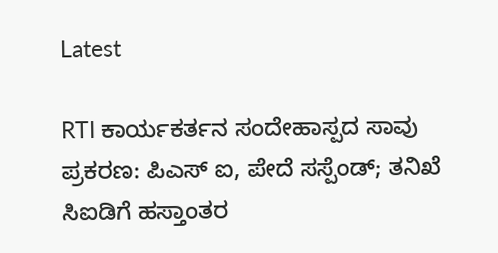Latest

RTI ಕಾರ್ಯಕರ್ತನ ಸಂದೇಹಾಸ್ಪದ ಸಾವು ಪ್ರಕರಣ: ಪಿಎಸ್ ಐ, ಪೇದೆ ಸಸ್ಪೆಂಡ್; ತನಿಖೆ ಸಿಐಡಿಗೆ ಹಸ್ತಾಂತರ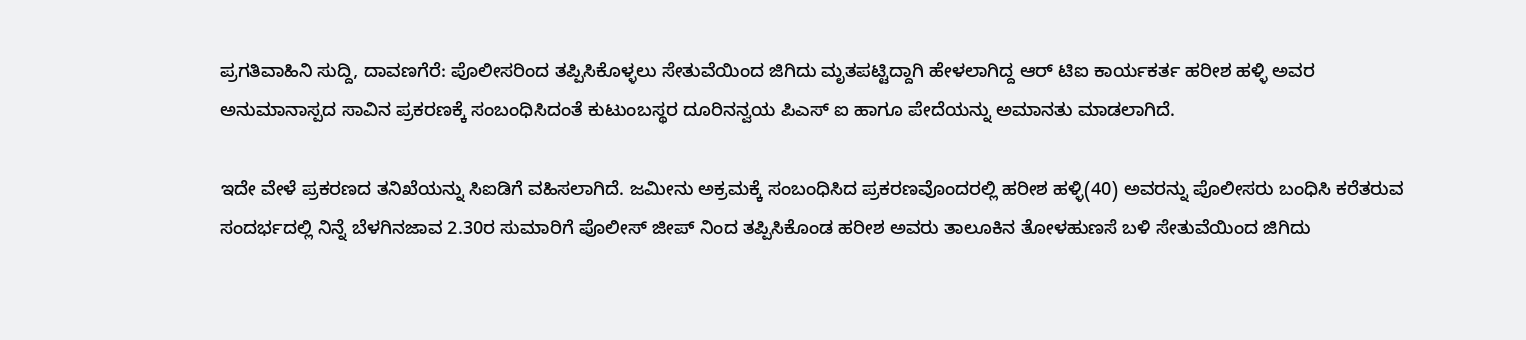ಪ್ರಗತಿವಾಹಿನಿ ಸುದ್ದಿ, ದಾವಣಗೆರೆ: ಪೊಲೀಸರಿಂದ ತಪ್ಪಿಸಿಕೊಳ್ಳಲು ಸೇತುವೆಯಿಂದ ಜಿಗಿದು ಮೃತಪಟ್ಟಿದ್ದಾಗಿ ಹೇಳಲಾಗಿದ್ದ ಆರ್ ಟಿಐ ಕಾರ್ಯಕರ್ತ ಹರೀಶ ಹಳ್ಳಿ ಅವರ ಅನುಮಾನಾಸ್ಪದ ಸಾವಿನ ಪ್ರಕರಣಕ್ಕೆ ಸಂಬಂಧಿಸಿದಂತೆ ಕುಟುಂಬಸ್ಥರ ದೂರಿನನ್ವಯ ಪಿಎಸ್ ಐ ಹಾಗೂ ಪೇದೆಯನ್ನು ಅಮಾನತು ಮಾಡಲಾಗಿದೆ.

ಇದೇ ವೇಳೆ ಪ್ರಕರಣದ ತನಿಖೆಯನ್ನು ಸಿಐಡಿಗೆ ವಹಿಸಲಾಗಿದೆ. ಜಮೀನು ಅಕ್ರಮಕ್ಕೆ ಸಂಬಂಧಿಸಿದ ಪ್ರಕರಣವೊಂದರಲ್ಲಿ ಹರೀಶ ಹಳ್ಳಿ(40) ಅವರನ್ನು ಪೊಲೀಸರು ಬಂಧಿಸಿ ಕರೆತರುವ ಸಂದರ್ಭದಲ್ಲಿ ನಿನ್ನೆ ಬೆಳಗಿನಜಾವ 2.30ರ ಸುಮಾರಿಗೆ ಪೊಲೀಸ್ ಜೀಪ್ ನಿಂದ ತಪ್ಪಿಸಿಕೊಂಡ ಹರೀಶ ಅವರು ತಾಲೂಕಿನ ತೋಳಹುಣಸೆ ಬಳಿ ಸೇತುವೆಯಿಂದ ಜಿಗಿದು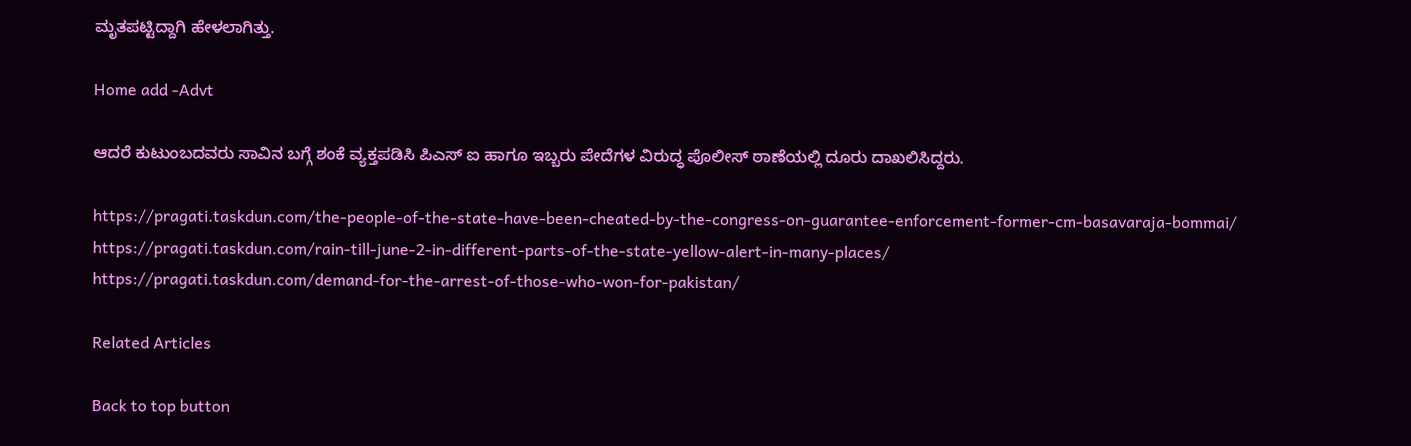ಮೃತಪಟ್ಟಿದ್ದಾಗಿ ಹೇಳಲಾಗಿತ್ತು.

Home add -Advt

ಆದರೆ ಕುಟುಂಬದವರು ಸಾವಿನ ಬಗ್ಗೆ ಶಂಕೆ ವ್ಯಕ್ತಪಡಿಸಿ ಪಿಎಸ್ ಐ ಹಾಗೂ ಇಬ್ಬರು ಪೇದೆಗಳ ವಿರುದ್ಧ ಪೊಲೀಸ್ ಠಾಣೆಯಲ್ಲಿ ದೂರು ದಾಖಲಿಸಿದ್ದರು.

https://pragati.taskdun.com/the-people-of-the-state-have-been-cheated-by-the-congress-on-guarantee-enforcement-former-cm-basavaraja-bommai/
https://pragati.taskdun.com/rain-till-june-2-in-different-parts-of-the-state-yellow-alert-in-many-places/
https://pragati.taskdun.com/demand-for-the-arrest-of-those-who-won-for-pakistan/

Related Articles

Back to top button